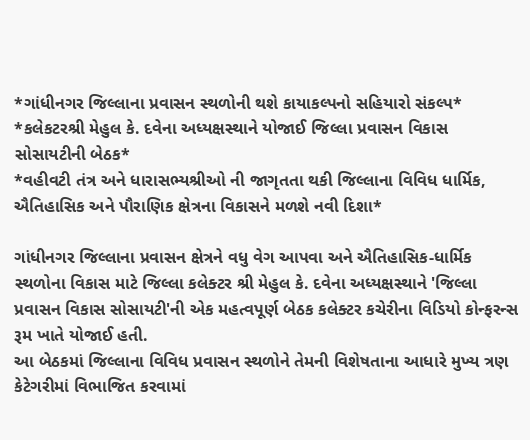*ગાંધીનગર જિલ્લાના પ્રવાસન સ્થળોની થશે કાયાકલ્પનો સહિયારો સંકલ્પ*
*કલેકટરશ્રી મેહુલ કે. દવેના અધ્યક્ષસ્થાને યોજાઈ જિલ્લા પ્રવાસન વિકાસ સોસાયટીની બેઠક*
*વહીવટી તંત્ર અને ધારાસભ્યશ્રીઓ ની જાગૃતતા થકી જિલ્લાના વિવિધ ધાર્મિક, ઐતિહાસિક અને પૌરાણિક ક્ષેત્રના વિકાસને મળશે નવી દિશા*

ગાંધીનગર જિલ્લાના પ્રવાસન ક્ષેત્રને વધુ વેગ આપવા અને ઐતિહાસિક-ધાર્મિક સ્થળોના વિકાસ માટે જિલ્લા કલેક્ટર શ્રી મેહુલ કે. દવેના અધ્યક્ષસ્થાને 'જિલ્લા પ્રવાસન વિકાસ સોસાયટી'ની એક મહત્વપૂર્ણ બેઠક કલેક્ટર કચેરીના વિડિયો કોન્ફરન્સ રૂમ ખાતે યોજાઈ હતી.
આ બેઠકમાં જિલ્લાના વિવિધ પ્રવાસન સ્થળોને તેમની વિશેષતાના આધારે મુખ્ય ત્રણ કેટેગરીમાં વિભાજિત કરવામાં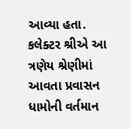આવ્યા હતા.
કલેક્ટર શ્રીએ આ ત્રણેય શ્રેણીમાં આવતા પ્રવાસન ધામોની વર્તમાન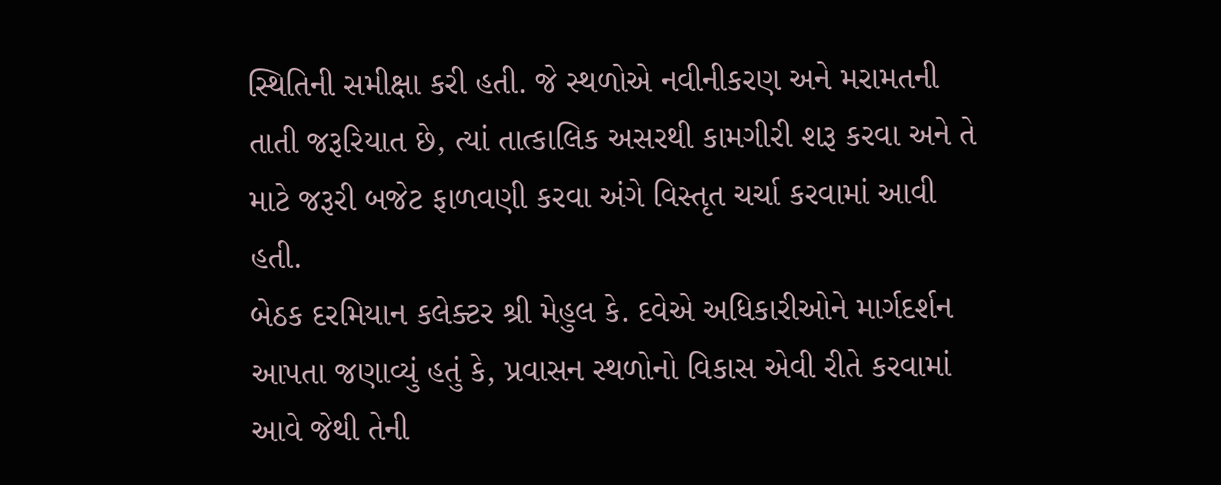સ્થિતિની સમીક્ષા કરી હતી. જે સ્થળોએ નવીનીકરણ અને મરામતની તાતી જરૂરિયાત છે, ત્યાં તાત્કાલિક અસરથી કામગીરી શરૂ કરવા અને તે માટે જરૂરી બજેટ ફાળવણી કરવા અંગે વિસ્તૃત ચર્ચા કરવામાં આવી હતી.
બેઠક દરમિયાન કલેક્ટર શ્રી મેહુલ કે. દવેએ અધિકારીઓને માર્ગદર્શન આપતા જણાવ્યું હતું કે, પ્રવાસન સ્થળોનો વિકાસ એવી રીતે કરવામાં આવે જેથી તેની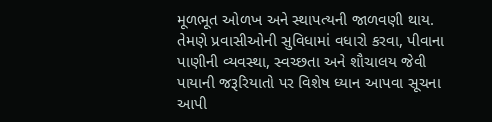મૂળભૂત ઓળખ અને સ્થાપત્યની જાળવણી થાય. તેમણે પ્રવાસીઓની સુવિધામાં વધારો કરવા, પીવાના પાણીની વ્યવસ્થા, સ્વચ્છતા અને શૌચાલય જેવી પાયાની જરૂરિયાતો પર વિશેષ ધ્યાન આપવા સૂચના આપી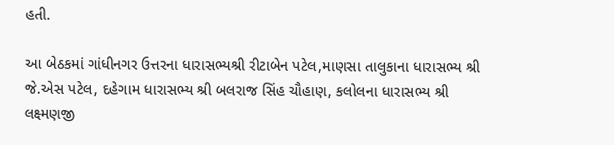હતી.

આ બેઠકમાં ગાંધીનગર ઉત્તરના ધારાસભ્યશ્રી રીટાબેન પટેલ,માણસા તાલુકાના ધારાસભ્ય શ્રી જે.એસ પટેલ, દહેગામ ધારાસભ્ય શ્રી બલરાજ સિંહ ચૌહાણ, કલોલના ધારાસભ્ય શ્રી લક્ષ્મણજી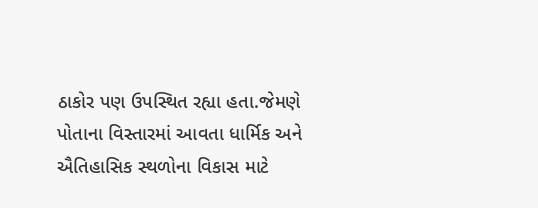ઠાકોર પણ ઉપસ્થિત રહ્યા હતા.જેમણે પોતાના વિસ્તારમાં આવતા ધાર્મિક અને ઐતિહાસિક સ્થળોના વિકાસ માટે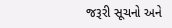જરૂરી સૂચનો અને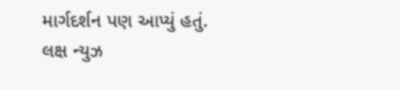માર્ગદર્શન પણ આપ્યું હતું.
લક્ષ ન્યુઝ